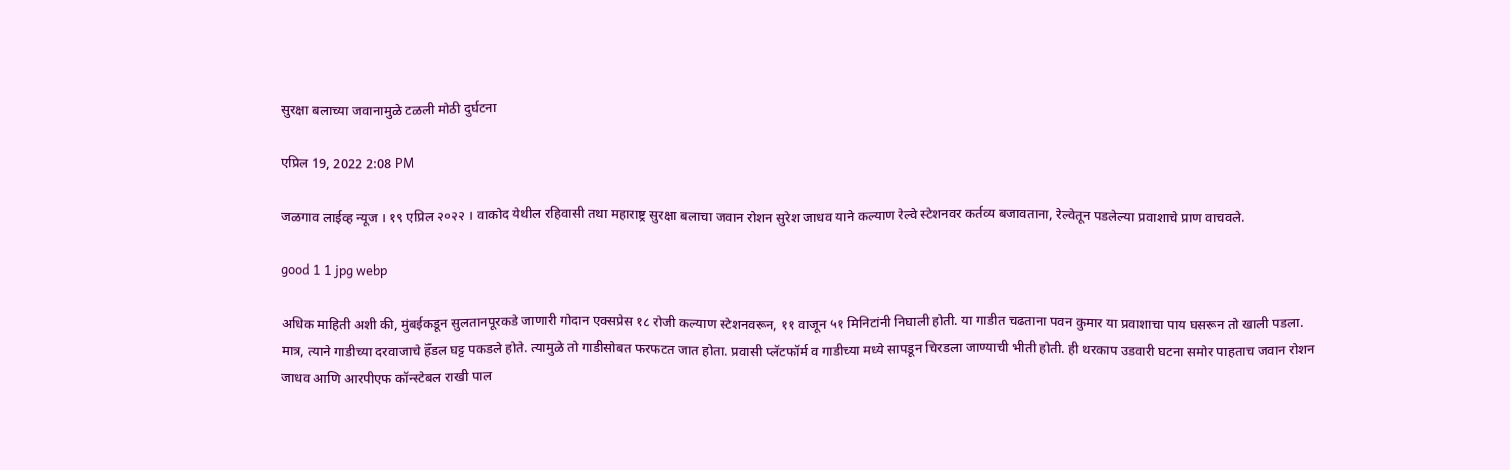सुरक्षा बलाच्या जवानामुळे टळली मोठी दुर्घटना

एप्रिल 19, 2022 2:08 PM

जळगाव लाईव्ह न्यूज । १९ एप्रिल २०२२ । वाकोद येथील रहिवासी तथा महाराष्ट्र सुरक्षा बलाचा जवान रोशन सुरेश जाधव याने कल्याण रेल्वे स्टेशनवर कर्तव्य बजावताना, रेल्वेतून पडलेल्या प्रवाशाचे प्राण वाचवले.

good 1 1 jpg webp

अधिक माहिती अशी की, मुंबईकडून सुलतानपूरकडे जाणारी गोदान एक्सप्रेस १८ रोजी कल्याण स्टेशनवरून, ११ वाजून ५१ मिनिटांनी निघाली होती. या गाडीत चढताना पवन कुमार या प्रवाशाचा पाय घसरून तो खाली पडला. मात्र, त्याने गाडीच्या दरवाजाचे हॅँडल घट्ट पकडले होते. त्यामुळे तो गाडीसोबत फरफटत जात होता. प्रवासी प्लॅटफॉर्म व गाडीच्या मध्ये सापडून चिरडला जाण्याची भीती होती. ही थरकाप उडवारी घटना समोर पाहताच जवान रोशन जाधव आणि आरपीएफ कॉन्स्टेबल राखी पाल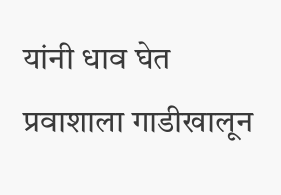यांनी धाव घेत प्रवाशाला गाडीखालून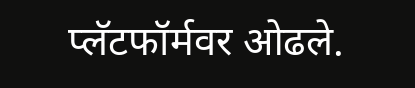प्लॅटफॉर्मवर ओढले.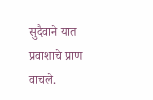सुदैवाने यात प्रवाशाचे प्राण वाचले.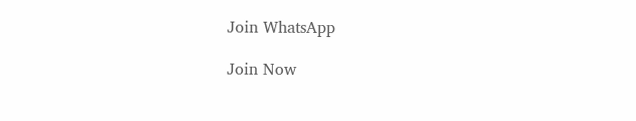Join WhatsApp

Join Now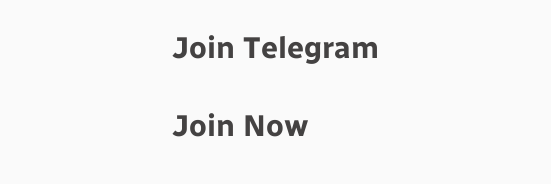Join Telegram

Join Now